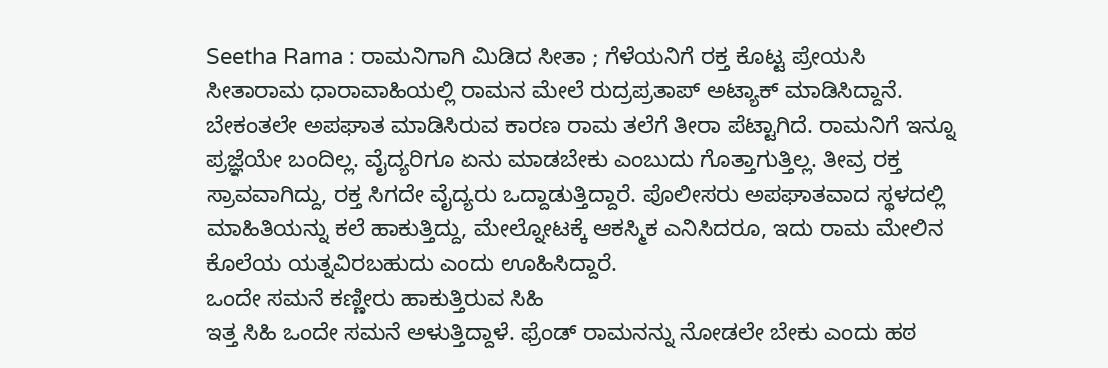Seetha Rama : ರಾಮನಿಗಾಗಿ ಮಿಡಿದ ಸೀತಾ ; ಗೆಳೆಯನಿಗೆ ರಕ್ತ ಕೊಟ್ಟ ಪ್ರೇಯಸಿ
ಸೀತಾರಾಮ ಧಾರಾವಾಹಿಯಲ್ಲಿ ರಾಮನ ಮೇಲೆ ರುದ್ರಪ್ರತಾಪ್ ಅಟ್ಯಾಕ್ ಮಾಡಿಸಿದ್ದಾನೆ. ಬೇಕಂತಲೇ ಅಪಘಾತ ಮಾಡಿಸಿರುವ ಕಾರಣ ರಾಮ ತಲೆಗೆ ತೀರಾ ಪೆಟ್ಟಾಗಿದೆ. ರಾಮನಿಗೆ ಇನ್ನೂ ಪ್ರಜ್ಞೆಯೇ ಬಂದಿಲ್ಲ. ವೈದ್ಯರಿಗೂ ಏನು ಮಾಡಬೇಕು ಎಂಬುದು ಗೊತ್ತಾಗುತ್ತಿಲ್ಲ. ತೀವ್ರ ರಕ್ತ ಸ್ರಾವವಾಗಿದ್ದು, ರಕ್ತ ಸಿಗದೇ ವೈದ್ಯರು ಒದ್ದಾಡುತ್ತಿದ್ದಾರೆ. ಪೊಲೀಸರು ಅಪಘಾತವಾದ ಸ್ಥಳದಲ್ಲಿ ಮಾಹಿತಿಯನ್ನು ಕಲೆ ಹಾಕುತ್ತಿದ್ದು, ಮೇಲ್ನೋಟಕ್ಕೆ ಆಕಸ್ಮಿಕ ಎನಿಸಿದರೂ, ಇದು ರಾಮ ಮೇಲಿನ ಕೊಲೆಯ ಯತ್ನವಿರಬಹುದು ಎಂದು ಊಹಿಸಿದ್ದಾರೆ.
ಒಂದೇ ಸಮನೆ ಕಣ್ಣೀರು ಹಾಕುತ್ತಿರುವ ಸಿಹಿ
ಇತ್ತ ಸಿಹಿ ಒಂದೇ ಸಮನೆ ಅಳುತ್ತಿದ್ದಾಳೆ. ಫ್ರೆಂಡ್ ರಾಮನನ್ನು ನೋಡಲೇ ಬೇಕು ಎಂದು ಹಠ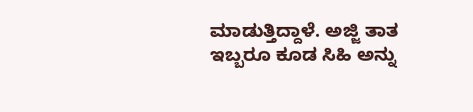ಮಾಡುತ್ತಿದ್ದಾಳೆ. ಅಜ್ಜಿ ತಾತ ಇಬ್ಬರೂ ಕೂಡ ಸಿಹಿ ಅನ್ನು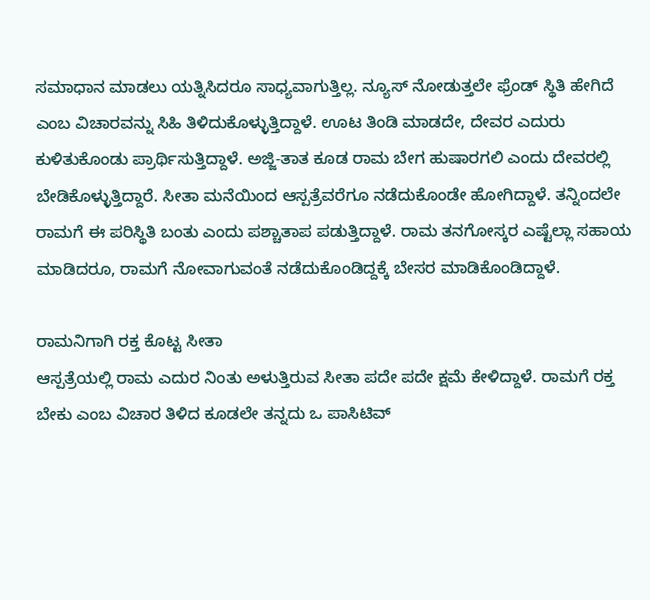ಸಮಾಧಾನ ಮಾಡಲು ಯತ್ನಿಸಿದರೂ ಸಾಧ್ಯವಾಗುತ್ತಿಲ್ಲ. ನ್ಯೂಸ್ ನೋಡುತ್ತಲೇ ಫ್ರೆಂಡ್ ಸ್ಥಿತಿ ಹೇಗಿದೆ ಎಂಬ ವಿಚಾರವನ್ನು ಸಿಹಿ ತಿಳಿದುಕೊಳ್ಳುತ್ತಿದ್ದಾಳೆ. ಊಟ ತಿಂಡಿ ಮಾಡದೇ, ದೇವರ ಎದುರು ಕುಳಿತುಕೊಂಡು ಪ್ರಾರ್ಥಿಸುತ್ತಿದ್ದಾಳೆ. ಅಜ್ಜಿ-ತಾತ ಕೂಡ ರಾಮ ಬೇಗ ಹುಷಾರಗಲಿ ಎಂದು ದೇವರಲ್ಲಿ ಬೇಡಿಕೊಳ್ಳುತ್ತಿದ್ದಾರೆ. ಸೀತಾ ಮನೆಯಿಂದ ಆಸ್ಪತ್ರೆವರೆಗೂ ನಡೆದುಕೊಂಡೇ ಹೋಗಿದ್ದಾಳೆ. ತನ್ನಿಂದಲೇ ರಾಮಗೆ ಈ ಪರಿಸ್ಥಿತಿ ಬಂತು ಎಂದು ಪಶ್ಚಾತಾಪ ಪಡುತ್ತಿದ್ದಾಳೆ. ರಾಮ ತನಗೋಸ್ಕರ ಎಷ್ಟೆಲ್ಲಾ ಸಹಾಯ ಮಾಡಿದರೂ, ರಾಮಗೆ ನೋವಾಗುವಂತೆ ನಡೆದುಕೊಂಡಿದ್ದಕ್ಕೆ ಬೇಸರ ಮಾಡಿಕೊಂಡಿದ್ದಾಳೆ.

ರಾಮನಿಗಾಗಿ ರಕ್ತ ಕೊಟ್ಟ ಸೀತಾ
ಆಸ್ಪತ್ರೆಯಲ್ಲಿ ರಾಮ ಎದುರ ನಿಂತು ಅಳುತ್ತಿರುವ ಸೀತಾ ಪದೇ ಪದೇ ಕ್ಷಮೆ ಕೇಳಿದ್ದಾಳೆ. ರಾಮಗೆ ರಕ್ತ ಬೇಕು ಎಂಬ ವಿಚಾರ ತಿಳಿದ ಕೂಡಲೇ ತನ್ನದು ಒ ಪಾಸಿಟಿವ್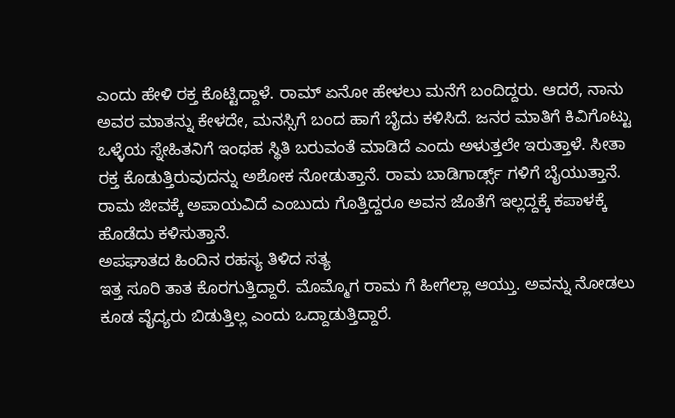ಎಂದು ಹೇಳಿ ರಕ್ತ ಕೊಟ್ಟಿದ್ದಾಳೆ. ರಾಮ್ ಏನೋ ಹೇಳಲು ಮನೆಗೆ ಬಂದಿದ್ದರು. ಆದರೆ, ನಾನು ಅವರ ಮಾತನ್ನು ಕೇಳದೇ, ಮನಸ್ಸಿಗೆ ಬಂದ ಹಾಗೆ ಬೈದು ಕಳಿಸಿದೆ. ಜನರ ಮಾತಿಗೆ ಕಿವಿಗೊಟ್ಟು ಒಳ್ಳೆಯ ಸ್ನೇಹಿತನಿಗೆ ಇಂಥಹ ಸ್ಥಿತಿ ಬರುವಂತೆ ಮಾಡಿದೆ ಎಂದು ಅಳುತ್ತಲೇ ಇರುತ್ತಾಳೆ. ಸೀತಾ ರಕ್ತ ಕೊಡುತ್ತಿರುವುದನ್ನು ಅಶೋಕ ನೋಡುತ್ತಾನೆ. ರಾಮ ಬಾಡಿಗಾರ್ಡ್ಸ್ ಗಳಿಗೆ ಬೈಯುತ್ತಾನೆ. ರಾಮ ಜೀವಕ್ಕೆ ಅಪಾಯವಿದೆ ಎಂಬುದು ಗೊತ್ತಿದ್ದರೂ ಅವನ ಜೊತೆಗೆ ಇಲ್ಲದ್ದಕ್ಕೆ ಕಪಾಳಕ್ಕೆ ಹೊಡೆದು ಕಳಿಸುತ್ತಾನೆ.
ಅಪಘಾತದ ಹಿಂದಿನ ರಹಸ್ಯ ತಿಳಿದ ಸತ್ಯ
ಇತ್ತ ಸೂರಿ ತಾತ ಕೊರಗುತ್ತಿದ್ದಾರೆ. ಮೊಮ್ಮೊಗ ರಾಮ ಗೆ ಹೀಗೆಲ್ಲಾ ಆಯ್ತು. ಅವನ್ನು ನೋಡಲು ಕೂಡ ವೈದ್ಯರು ಬಿಡುತ್ತಿಲ್ಲ ಎಂದು ಒದ್ದಾಡುತ್ತಿದ್ದಾರೆ.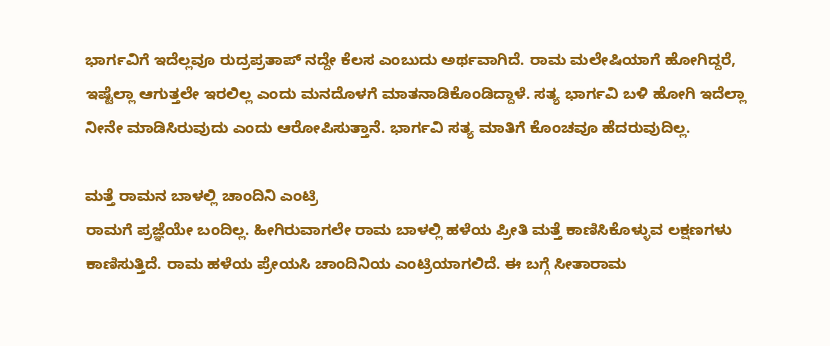ಭಾರ್ಗವಿಗೆ ಇದೆಲ್ಲವೂ ರುದ್ರಪ್ರತಾಪ್ ನದ್ದೇ ಕೆಲಸ ಎಂಬುದು ಅರ್ಥವಾಗಿದೆ. ರಾಮ ಮಲೇಷಿಯಾಗೆ ಹೋಗಿದ್ದರೆ, ಇಷ್ಟೆಲ್ಲಾ ಆಗುತ್ತಲೇ ಇರಲಿಲ್ಲ ಎಂದು ಮನದೊಳಗೆ ಮಾತನಾಡಿಕೊಂಡಿದ್ದಾಳೆ. ಸತ್ಯ ಭಾರ್ಗವಿ ಬಳಿ ಹೋಗಿ ಇದೆಲ್ಲಾ ನೀನೇ ಮಾಡಿಸಿರುವುದು ಎಂದು ಆರೋಪಿಸುತ್ತಾನೆ. ಭಾರ್ಗವಿ ಸತ್ಯ ಮಾತಿಗೆ ಕೊಂಚವೂ ಹೆದರುವುದಿಲ್ಲ.

ಮತ್ತೆ ರಾಮನ ಬಾಳಲ್ಲಿ ಚಾಂದಿನಿ ಎಂಟ್ರಿ
ರಾಮಗೆ ಪ್ರಜ್ಞೆಯೇ ಬಂದಿಲ್ಲ. ಹೀಗಿರುವಾಗಲೇ ರಾಮ ಬಾಳಲ್ಲಿ ಹಳೆಯ ಪ್ರೀತಿ ಮತ್ತೆ ಕಾಣಿಸಿಕೊಳ್ಳುವ ಲಕ್ಷಣಗಳು ಕಾಣಿಸುತ್ತಿದೆ. ರಾಮ ಹಳೆಯ ಪ್ರೇಯಸಿ ಚಾಂದಿನಿಯ ಎಂಟ್ರಿಯಾಗಲಿದೆ. ಈ ಬಗ್ಗೆ ಸೀತಾರಾಮ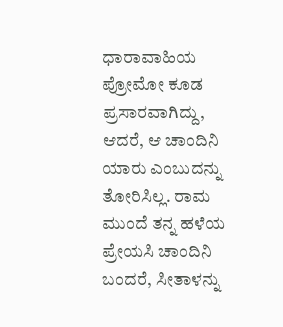ಧಾರಾವಾಹಿಯ ಪ್ರೋಮೋ ಕೂಡ ಪ್ರಸಾರವಾಗಿದ್ದು, ಆದರೆ, ಆ ಚಾಂದಿನಿ ಯಾರು ಎಂಬುದನ್ನು ತೋರಿಸಿಲ್ಲ. ರಾಮ ಮುಂದೆ ತನ್ನ ಹಳೆಯ ಪ್ರೇಯಸಿ ಚಾಂದಿನಿ ಬಂದರೆ, ಸೀತಾಳನ್ನು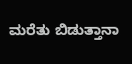ಮರೆತು ಬಿಡುತ್ತಾನಾ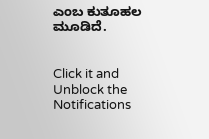ಎಂಬ ಕುತೂಹಲ ಮೂಡಿದೆ.


Click it and Unblock the Notifications